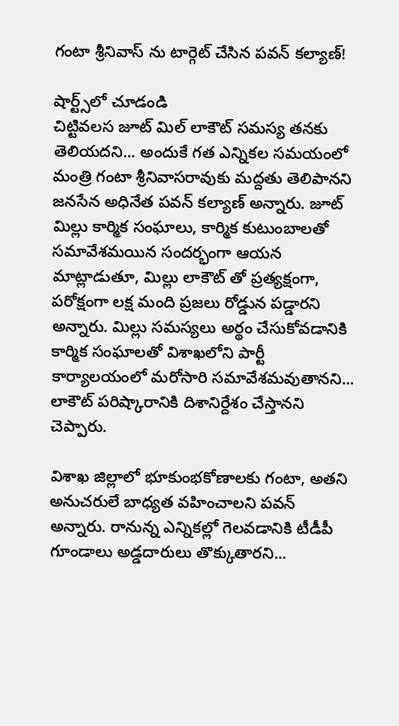గంటా శ్రీనివాస్ ను టార్గెట్ చేసిన పవన్ కల్యాణ్!

షార్ట్స్‌లో చూడండి
చిట్టివలస జూట్ మిల్ లాకౌట్ సమస్య తనకు తెలియదని... అందుకే గత ఎన్నికల సమయంలో మంత్రి గంటా శ్రీనివాసరావుకు మద్దతు తెలిపానని జనసేన అధినేత పవన్ కల్యాణ్ అన్నారు. జూట్ మిల్లు కార్మిక సంఘాలు, కార్మిక కుటుంబాలతో సమావేశమయిన సందర్భంగా ఆయన మాట్లాడుతూ, మిల్లు లాకౌట్ తో ప్రత్యక్షంగా, పరోక్షంగా లక్ష మంది ప్రజలు రోడ్డున పడ్డారని అన్నారు. మిల్లు సమస్యలు అర్థం చేసుకోవడానికి కార్మిక సంఘాలతో విశాఖలోని పార్టీ కార్యాలయంలో మరోసారి సమావేశమవుతానని... లాకౌట్ పరిష్కారానికి దిశానిర్దేశం చేస్తానని చెప్పారు.

విశాఖ జిల్లాలో భూకుంభకోణాలకు గంటా, అతని అనుచరులే బాధ్యత వహించాలని పవన్ అన్నారు. రానున్న ఎన్నికల్లో గెలవడానికి టీడీపీ గూండాలు అడ్డదారులు తొక్కుతారని...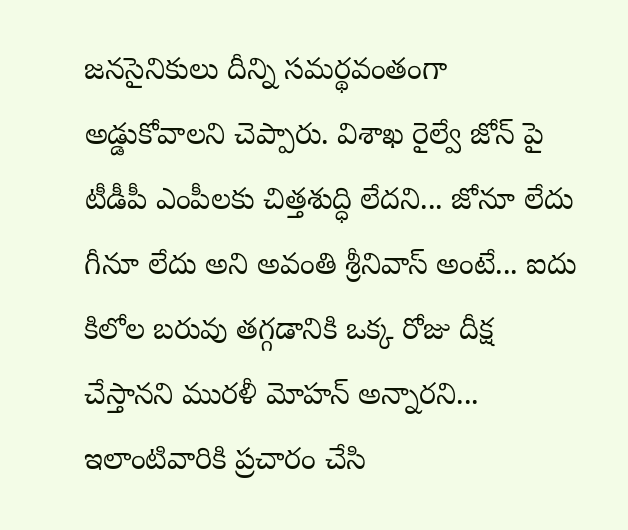జనసైనికులు దీన్ని సమర్థవంతంగా అడ్డుకోవాలని చెప్పారు. విశాఖ రైల్వే జోన్ పై టీడీపీ ఎంపీలకు చిత్తశుద్ధి లేదని... జోనూ లేదు గీనూ లేదు అని అవంతి శ్రీనివాస్ అంటే... ఐదు కిలోల బరువు తగ్గడానికి ఒక్క రోజు దీక్ష చేస్తానని మురళీ మోహన్ అన్నారని... ఇలాంటివారికి ప్రచారం చేసి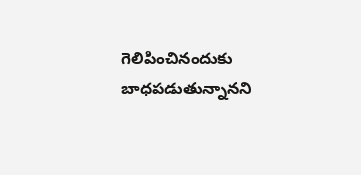గెలిపించినందుకు బాధపడుతున్నానని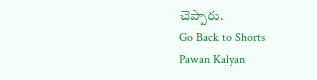చెప్పారు.
Go Back to Shorts
Pawan Kalyan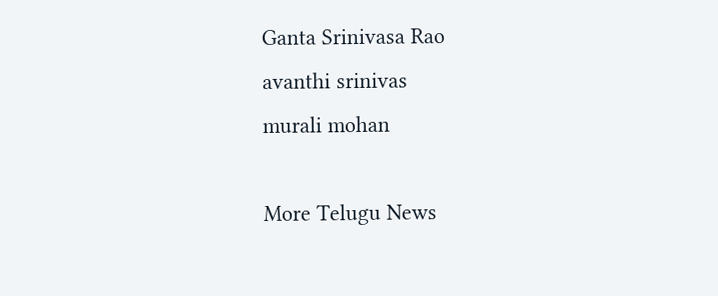Ganta Srinivasa Rao
avanthi srinivas
murali mohan

More Telugu News